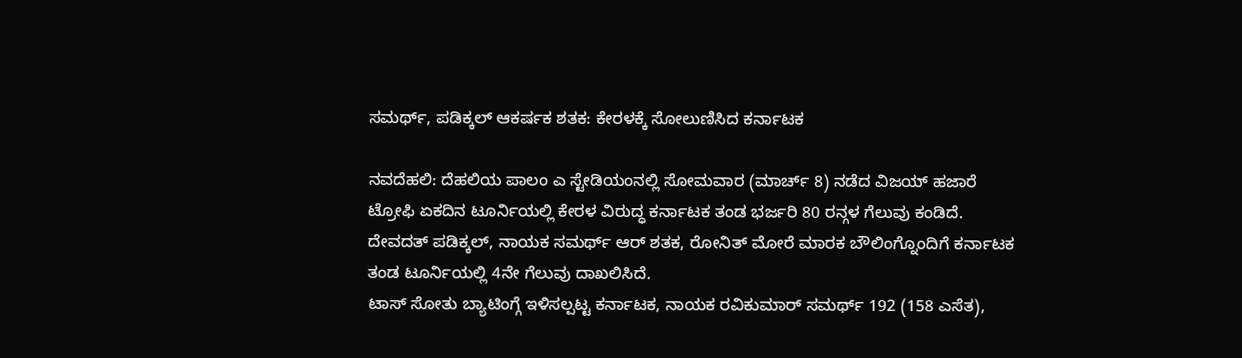ಸಮರ್ಥ್, ಪಡಿಕ್ಕಲ್ ಆಕರ್ಷಕ ಶತಕ: ಕೇರಳಕ್ಕೆ ಸೋಲುಣಿಸಿದ ಕರ್ನಾಟಕ

ನವದೆಹಲಿ: ದೆಹಲಿಯ ಪಾಲಂ ಎ ಸ್ಟೇಡಿಯಂನಲ್ಲಿ ಸೋಮವಾರ (ಮಾರ್ಚ್ 8) ನಡೆದ ವಿಜಯ್ ಹಜಾರೆ ಟ್ರೋಫಿ ಏಕದಿನ ಟೂರ್ನಿಯಲ್ಲಿ ಕೇರಳ ವಿರುದ್ಧ ಕರ್ನಾಟಕ ತಂಡ ಭರ್ಜರಿ 80 ರನ್ಗಳ ಗೆಲುವು ಕಂಡಿದೆ. ದೇವದತ್ ಪಡಿಕ್ಕಲ್, ನಾಯಕ ಸಮರ್ಥ್ ಆರ್ ಶತಕ, ರೋನಿತ್ ಮೋರೆ ಮಾರಕ ಬೌಲಿಂಗ್ನೊಂದಿಗೆ ಕರ್ನಾಟಕ ತಂಡ ಟೂರ್ನಿಯಲ್ಲಿ 4ನೇ ಗೆಲುವು ದಾಖಲಿಸಿದೆ.
ಟಾಸ್ ಸೋತು ಬ್ಯಾಟಿಂಗ್ಗೆ ಇಳಿಸಲ್ಪಟ್ಟ ಕರ್ನಾಟಕ, ನಾಯಕ ರವಿಕುಮಾರ್ ಸಮರ್ಥ್ 192 (158 ಎಸೆತ),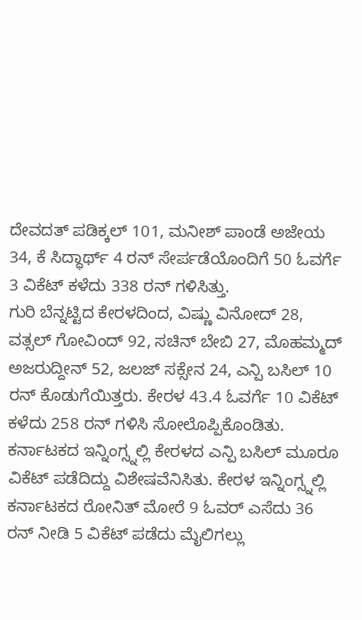ದೇವದತ್ ಪಡಿಕ್ಕಲ್ 101, ಮನೀಶ್ ಪಾಂಡೆ ಅಜೇಯ 34, ಕೆ ಸಿದ್ಧಾರ್ಥ್ 4 ರನ್ ಸೇರ್ಪಡೆಯೊಂದಿಗೆ 50 ಓವರ್ಗೆ 3 ವಿಕೆಟ್ ಕಳೆದು 338 ರನ್ ಗಳಿಸಿತ್ತು.
ಗುರಿ ಬೆನ್ನಟ್ಟಿದ ಕೇರಳದಿಂದ, ವಿಷ್ಣು ವಿನೋದ್ 28, ವತ್ಸಲ್ ಗೋವಿಂದ್ 92, ಸಚಿನ್ ಬೇಬಿ 27, ಮೊಹಮ್ಮದ್ ಅಜರುದ್ದೀನ್ 52, ಜಲಜ್ ಸಕ್ಸೇನ 24, ಎನ್ಪಿ ಬಸಿಲ್ 10 ರನ್ ಕೊಡುಗೆಯಿತ್ತರು. ಕೇರಳ 43.4 ಓವರ್ಗೆ 10 ವಿಕೆಟ್ ಕಳೆದು 258 ರನ್ ಗಳಿಸಿ ಸೋಲೊಪ್ಪಿಕೊಂಡಿತು.
ಕರ್ನಾಟಕದ ಇನ್ನಿಂಗ್ಸ್ನಲ್ಲಿ ಕೇರಳದ ಎನ್ಪಿ ಬಸಿಲ್ ಮೂರೂ ವಿಕೆಟ್ ಪಡೆದಿದ್ದು ವಿಶೇಷವೆನಿಸಿತು. ಕೇರಳ ಇನ್ನಿಂಗ್ಸ್ನಲ್ಲಿ ಕರ್ನಾಟಕದ ರೋನಿತ್ ಮೋರೆ 9 ಓವರ್ ಎಸೆದು 36 ರನ್ ನೀಡಿ 5 ವಿಕೆಟ್ ಪಡೆದು ಮೈಲಿಗಲ್ಲು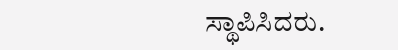ಸ್ಥಾಪಿಸಿದರು.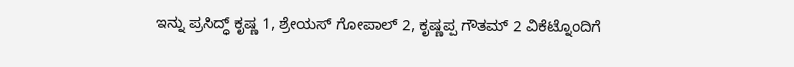ಇನ್ನು ಪ್ರಸಿದ್ಧ್ ಕೃಷ್ಣ 1, ಶ್ರೇಯಸ್ ಗೋಪಾಲ್ 2, ಕೃಷ್ಣಪ್ಪ ಗೌತಮ್ 2 ವಿಕೆಟ್ನೊಂದಿಗೆ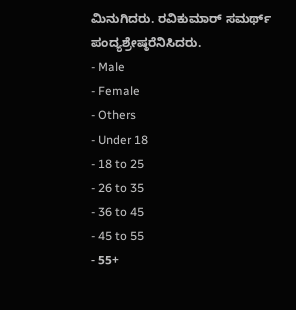ಮಿನುಗಿದರು. ರವಿಕುಮಾರ್ ಸಮರ್ಥ್ ಪಂದ್ಯಶ್ರೇಷ್ಠರೆನಿಸಿದರು.
- Male
- Female
- Others
- Under 18
- 18 to 25
- 26 to 35
- 36 to 45
- 45 to 55
- 55+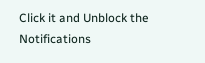Click it and Unblock the Notifications